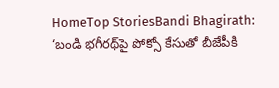HomeTop StoriesBandi Bhagirath: ‘బండి భగీరథ్‌పై పోక్సో కేసుతో బీజేపీకి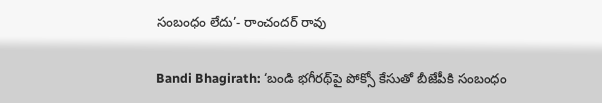సంబంధం లేదు’- రాంచందర్‌ రావు

Bandi Bhagirath: ‘బండి భగీరథ్‌పై పోక్సో కేసుతో బీజేపీకి సంబంధం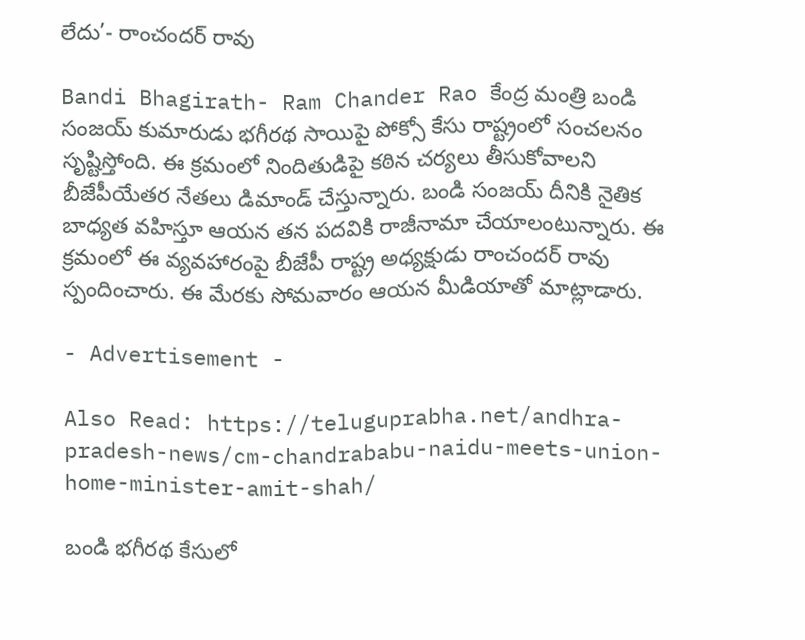లేదు’- రాంచందర్‌ రావు

Bandi Bhagirath- Ram Chander Rao కేంద్ర మంత్రి బండి సంజయ్‌ కుమారుడు భగీరథ సాయిపై పోక్సో కేసు రాష్ట్రంలో సంచలనం సృష్టిస్తోంది. ఈ క్రమంలో నిందితుడిపై కఠిన చర్యలు తీసుకోవాలని బీజేపీయేతర నేతలు డిమాండ్‌ చేస్తున్నారు. బండి సంజయ్‌ దీనికి నైతిక బాధ్యత వహిస్తూ ఆయన తన పదవికి రాజీనామా చేయాలంటున్నారు. ఈ క్రమంలో ఈ వ్యవహారంపై బీజేపీ రాష్ట్ర అధ్యక్షుడు రాంచందర్ రావు స్పందించారు. ఈ మేరకు సోమవారం ఆయన మీడియాతో మాట్లాడారు.

- Advertisement -

Also Read: https://teluguprabha.net/andhra-pradesh-news/cm-chandrababu-naidu-meets-union-home-minister-amit-shah/

బండి భగీరథ కేసులో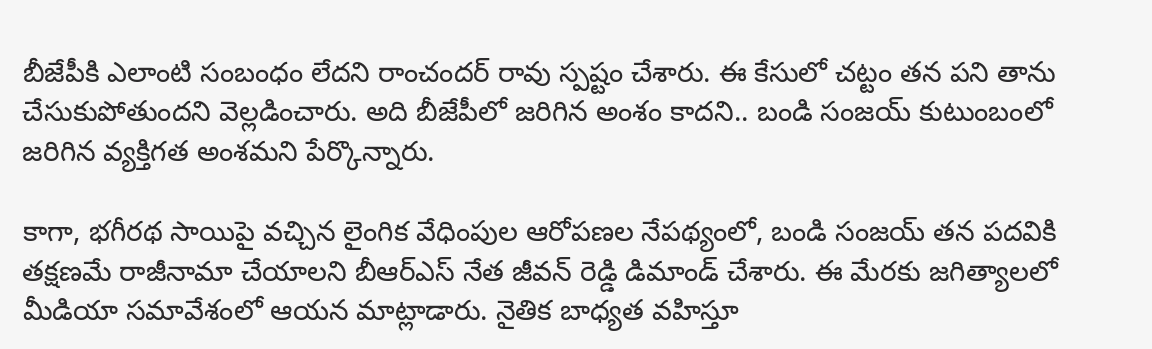బీజేపీకి ఎలాంటి సంబంధం లేదని రాంచందర్ రావు స్పష్టం చేశారు. ఈ కేసులో చట్టం తన పని తాను చేసుకుపోతుందని వెల్లడించారు. అది బీజేపీలో జరిగిన అంశం కాదని.. బండి సంజయ్‌ కుటుంబంలో జరిగిన వ్యక్తిగత అంశమని పేర్కొన్నారు.

కాగా, భగీరథ సాయిపై వచ్చిన లైంగిక వేధింపుల ఆరోపణల నేపథ్యంలో, బండి సంజయ్‌ తన పదవికి తక్షణమే రాజీనామా చేయాలని బీఆర్‌ఎస్‌ నేత జీవన్ రెడ్డి డిమాండ్‌ చేశారు. ఈ మేరకు జగిత్యాలలో మీడియా సమావేశంలో ఆయన మాట్లాడారు. నైతిక బాధ్యత వహిస్తూ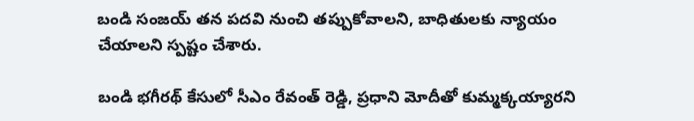బండి సంజయ్ తన పదవి నుంచి తప్పుకోవాలని, బాధితులకు న్యాయం చేయాలని స్పష్టం చేశారు.

బండి భగీరథ్ కేసులో సీఎం రేవంత్ రెడ్డి, ప్రధాని మోదీతో కుమ్మక్కయ్యారని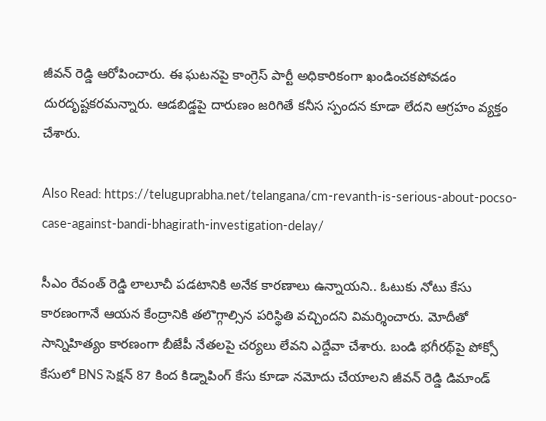జీవన్‌ రెడ్డి ఆరోపించారు. ఈ ఘటనపై కాంగ్రెస్ పార్టీ అధికారికంగా ఖండించకపోవడం దురదృష్టకరమన్నారు. ఆడబిడ్డపై దారుణం జరిగితే కనీస స్పందన కూడా లేదని ఆగ్రహం వ్యక్తం చేశారు.

Also Read: https://teluguprabha.net/telangana/cm-revanth-is-serious-about-pocso-case-against-bandi-bhagirath-investigation-delay/

సీఎం రేవంత్ రెడ్డి లాలూచీ పడటానికి అనేక కారణాలు ఉన్నాయని.. ఓటుకు నోటు కేసు కారణంగానే ఆయన కేంద్రానికి తలొగ్గాల్సిన పరిస్థితి వచ్చిందని విమర్శించారు. మోదీతో సాన్నిహిత్యం కారణంగా బీజేపీ నేతలపై చర్యలు లేవని ఎద్దేవా చేశారు. బండి భగీరథ్‌పై పోక్సో కేసులో BNS సెక్షన్ 87 కింద కిడ్నాపింగ్ కేసు కూడా నమోదు చేయాలని జీవన్‌ రెడ్డి డిమాండ్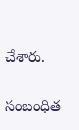చేశారు.

సంబంధిత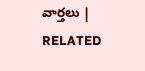వార్తలు | RELATED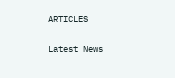ARTICLES

Latest News